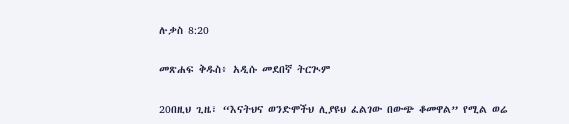ሉቃስ 8:20

መጽሐፍ ቅዱስ፥ አዲሱ መደበኛ ትርጒም

20በዚህ ጊዜ፣ “እናትህና ወንድሞችህ ሊያዩህ ፈልገው በውጭ ቆመዋል” የሚል ወሬ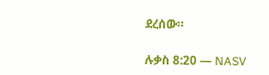ደረሰው።

ሉቃስ 8:20 — NASV